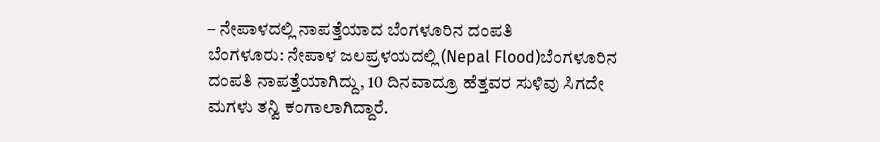– ನೇಪಾಳದಲ್ಲಿ ನಾಪತ್ತೆಯಾದ ಬೆಂಗಳೂರಿನ ದಂಪತಿ
ಬೆಂಗಳೂರು: ನೇಪಾಳ ಜಲಪ್ರಳಯದಲ್ಲಿ (Nepal Flood)ಬೆಂಗಳೂರಿನ ದಂಪತಿ ನಾಪತ್ತೆಯಾಗಿದ್ದು, 10 ದಿನವಾದ್ರೂ ಹೆತ್ತವರ ಸುಳಿವು ಸಿಗದೇ ಮಗಳು ತನ್ವಿ ಕಂಗಾಲಾಗಿದ್ದಾರೆ.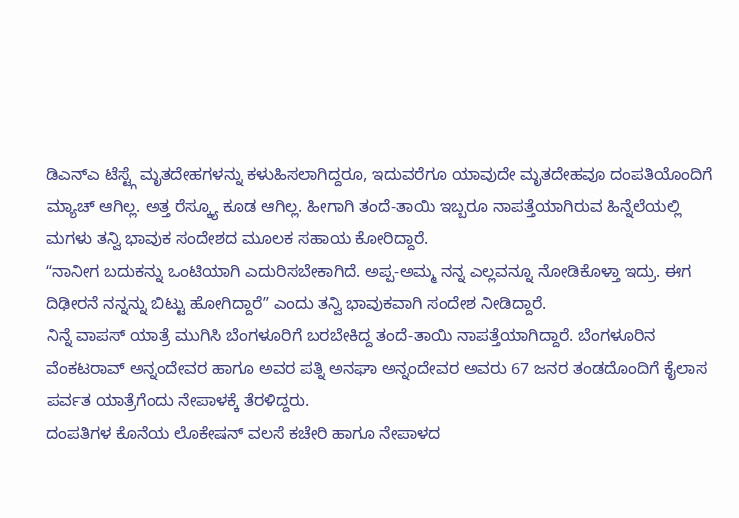ಡಿಎನ್ಎ ಟೆಸ್ಟ್ಗೆ ಮೃತದೇಹಗಳನ್ನು ಕಳುಹಿಸಲಾಗಿದ್ದರೂ, ಇದುವರೆಗೂ ಯಾವುದೇ ಮೃತದೇಹವೂ ದಂಪತಿಯೊಂದಿಗೆ ಮ್ಯಾಚ್ ಆಗಿಲ್ಲ. ಅತ್ತ ರೆಸ್ಕ್ಯೂ ಕೂಡ ಆಗಿಲ್ಲ. ಹೀಗಾಗಿ ತಂದೆ-ತಾಯಿ ಇಬ್ಬರೂ ನಾಪತ್ತೆಯಾಗಿರುವ ಹಿನ್ನೆಲೆಯಲ್ಲಿ ಮಗಳು ತನ್ವಿ ಭಾವುಕ ಸಂದೇಶದ ಮೂಲಕ ಸಹಾಯ ಕೋರಿದ್ದಾರೆ.
ʻʻನಾನೀಗ ಬದುಕನ್ನು ಒಂಟಿಯಾಗಿ ಎದುರಿಸಬೇಕಾಗಿದೆ. ಅಪ್ಪ-ಅಮ್ಮ ನನ್ನ ಎಲ್ಲವನ್ನೂ ನೋಡಿಕೊಳ್ತಾ ಇದ್ರು. ಈಗ ದಿಢೀರನೆ ನನ್ನನ್ನು ಬಿಟ್ಟು ಹೋಗಿದ್ದಾರೆʼʼ ಎಂದು ತನ್ವಿ ಭಾವುಕವಾಗಿ ಸಂದೇಶ ನೀಡಿದ್ದಾರೆ.
ನಿನ್ನೆ ವಾಪಸ್ ಯಾತ್ರೆ ಮುಗಿಸಿ ಬೆಂಗಳೂರಿಗೆ ಬರಬೇಕಿದ್ದ ತಂದೆ-ತಾಯಿ ನಾಪತ್ತೆಯಾಗಿದ್ದಾರೆ. ಬೆಂಗಳೂರಿನ ವೆಂಕಟರಾವ್ ಅನ್ನಂದೇವರ ಹಾಗೂ ಅವರ ಪತ್ನಿ ಅನಘಾ ಅನ್ನಂದೇವರ ಅವರು 67 ಜನರ ತಂಡದೊಂದಿಗೆ ಕೈಲಾಸ ಪರ್ವತ ಯಾತ್ರೆಗೆಂದು ನೇಪಾಳಕ್ಕೆ ತೆರಳಿದ್ದರು.
ದಂಪತಿಗಳ ಕೊನೆಯ ಲೊಕೇಷನ್ ವಲಸೆ ಕಚೇರಿ ಹಾಗೂ ನೇಪಾಳದ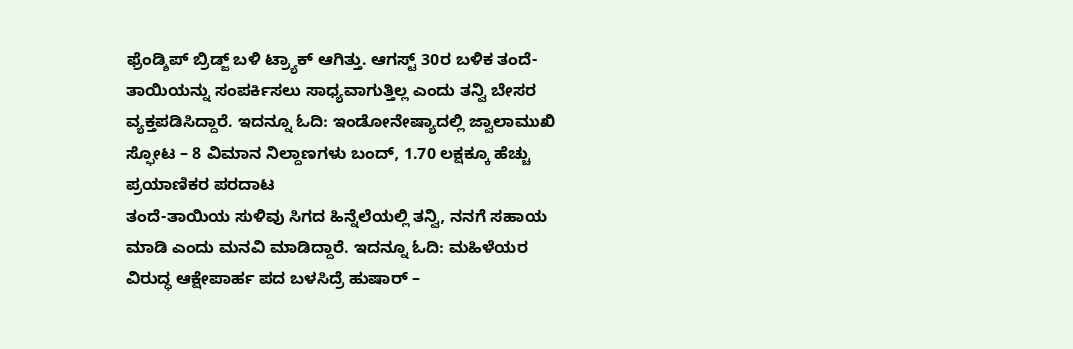ಫ್ರೆಂಡ್ಶಿಪ್ ಬ್ರಿಡ್ಜ್ ಬಳಿ ಟ್ರ್ಯಾಕ್ ಆಗಿತ್ತು. ಆಗಸ್ಟ್ 30ರ ಬಳಿಕ ತಂದೆ-ತಾಯಿಯನ್ನು ಸಂಪರ್ಕಿಸಲು ಸಾಧ್ಯವಾಗುತ್ತಿಲ್ಲ ಎಂದು ತನ್ವಿ ಬೇಸರ ವ್ಯಕ್ತಪಡಿಸಿದ್ದಾರೆ. ಇದನ್ನೂ ಓದಿ: ಇಂಡೋನೇಷ್ಯಾದಲ್ಲಿ ಜ್ವಾಲಾಮುಖಿ ಸ್ಫೋಟ – 8 ವಿಮಾನ ನಿಲ್ದಾಣಗಳು ಬಂದ್, 1.70 ಲಕ್ಷಕ್ಕೂ ಹೆಚ್ಚು ಪ್ರಯಾಣಿಕರ ಪರದಾಟ
ತಂದೆ-ತಾಯಿಯ ಸುಳಿವು ಸಿಗದ ಹಿನ್ನೆಲೆಯಲ್ಲಿ ತನ್ವಿ, ನನಗೆ ಸಹಾಯ ಮಾಡಿ ಎಂದು ಮನವಿ ಮಾಡಿದ್ದಾರೆ. ಇದನ್ನೂ ಓದಿ: ಮಹಿಳೆಯರ ವಿರುದ್ಧ ಆಕ್ಷೇಪಾರ್ಹ ಪದ ಬಳಸಿದ್ರೆ ಹುಷಾರ್ –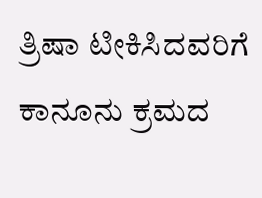ತ್ರಿಷಾ ಟೀಕಿಸಿದವರಿಗೆ ಕಾನೂನು ಕ್ರಮದ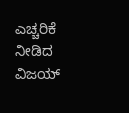ಎಚ್ಚರಿಕೆ ನೀಡಿದ ವಿಜಯ್